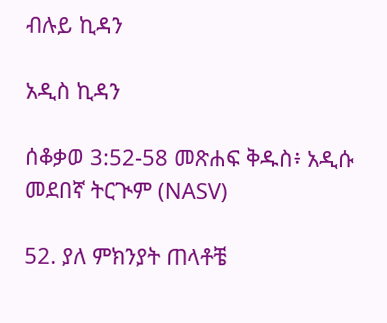ብሉይ ኪዳን

አዲስ ኪዳን

ሰቆቃወ 3:52-58 መጽሐፍ ቅዱስ፥ አዲሱ መደበኛ ትርጒም (NASV)

52. ያለ ምክንያት ጠላቶቼ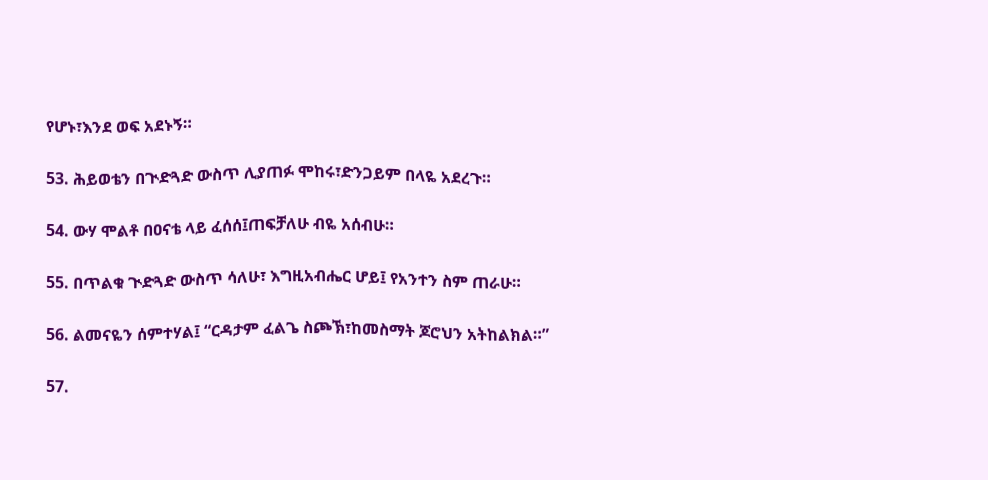የሆኑ፣እንደ ወፍ አደኑኝ።

53. ሕይወቴን በጒድጓድ ውስጥ ሊያጠፉ ሞከሩ፣ድንጋይም በላዬ አደረጉ።

54. ውሃ ሞልቶ በዐናቴ ላይ ፈሰሰ፤ጠፍቻለሁ ብዬ አሰብሁ።

55. በጥልቁ ጒድጓድ ውስጥ ሳለሁ፣ እግዚአብሔር ሆይ፤ የአንተን ስም ጠራሁ።

56. ልመናዬን ሰምተሃል፤ “ርዳታም ፈልጌ ስጮኽ፣ከመስማት ጆሮህን አትከልክል።”

57.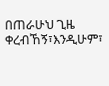በጠራሁህ ጊዜ ቀረብኸኝ፣እንዲሁም፣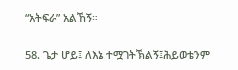“አትፍራ” አልኸኝ።

58. ጌታ ሆይ፤ ለእኔ ተሟገትኽልኝ፤ሕይወቴንም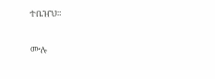ተቤዠህ።

ሙሉ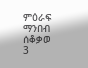ምዕራፍ ማንበብ ሰቆቃወ 3